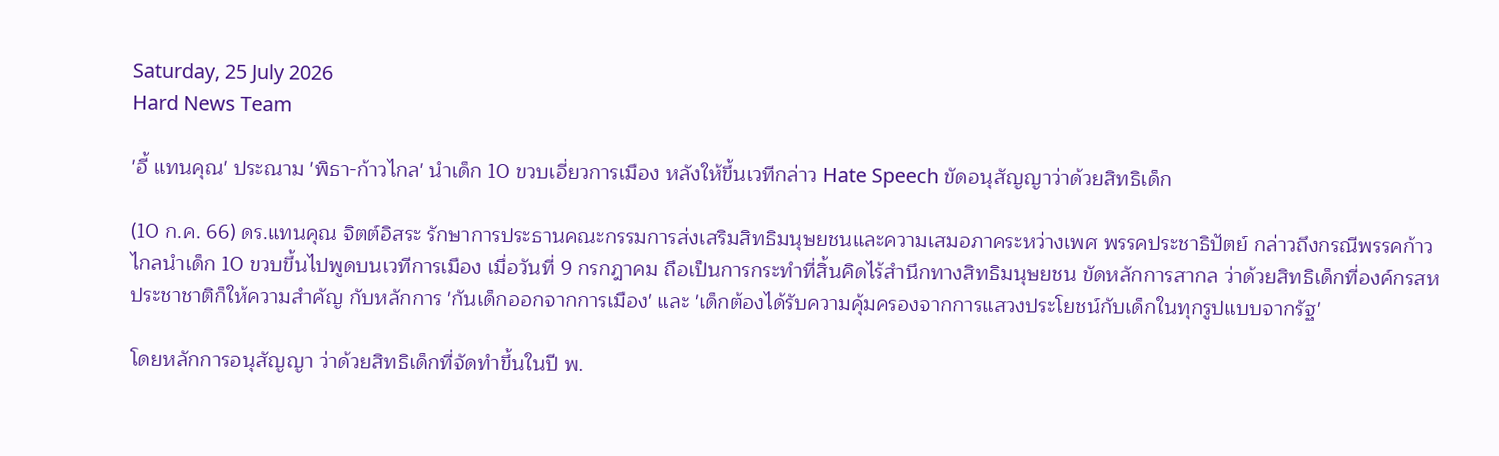Saturday, 25 July 2026
Hard News Team

'อี้ แทนคุณ' ประณาม 'พิธา-ก้าวไกล' นำเด็ก 10 ขวบเอี่ยวการเมือง หลังให้ขึ้นเวทีกล่าว Hate Speech ขัดอนุสัญญาว่าด้วยสิทธิเด็ก

(10 ก.ค. 66) ดร.แทนคุณ จิตต์อิสระ รักษาการประธานคณะกรรมการส่งเสริมสิทธิมนุษยชนและความเสมอภาคระหว่างเพศ พรรคประชาธิปัตย์ กล่าวถึงกรณีพรรคก้าวไกลนำเด็ก 10 ขวบขึ้นไปพูดบนเวทีการเมือง เมื่อวันที่ 9 กรกฎาคม ถือเป็นการกระทำที่สิ้นคิดไร้สำนึกทางสิทธิมนุษยชน ขัดหลักการสากล ว่าด้วยสิทธิเด็กที่องค์กรสหประชาชาติก็ให้ความสำคัญ กับหลักการ 'กันเด็กออกจากการเมือง' และ 'เด็กต้องได้รับความคุ้มครองจากการแสวงประโยชน์กับเด็กในทุกรูปแบบจากรัฐ'

โดยหลักการอนุสัญญา ว่าด้วยสิทธิเด็กที่จัดทำขึ้นในปี พ.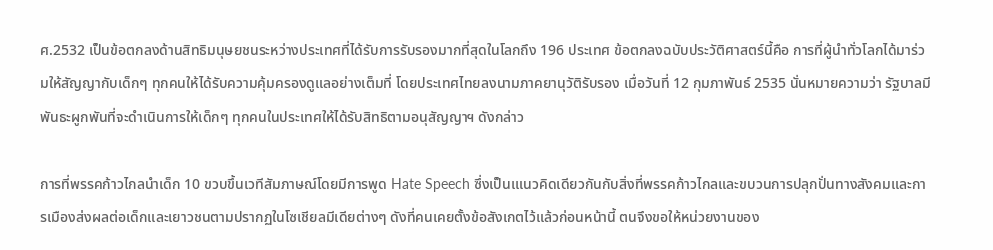ศ.2532 เป็นข้อตกลงด้านสิทธิมนุษยชนระหว่างประเทศที่ได้รับการรับรองมากที่สุดในโลกถึง 196 ประเทศ ข้อตกลงฉบับประวัติศาสตร์นี้คือ การที่ผู้นำทั่วโลกได้มาร่วมให้สัญญากับเด็กๆ ทุกคนให้ได้รับความคุ้มครองดูแลอย่างเต็มที่ โดยประเทศไทยลงนามภาคยานุวัติรับรอง เมื่อวันที่ 12 กุมภาพันธ์ 2535 นั่นหมายความว่า รัฐบาลมีพันธะผูกพันที่จะดำเนินการให้เด็กๆ ทุกคนในประเทศให้ได้รับสิทธิตามอนุสัญญาฯ ดังกล่าว

การที่พรรคก้าวไกลนำเด็ก 10 ขวบขึ้นเวทีสัมภาษณ์โดยมีการพูด Hate Speech ซึ่งเป็นเแนวคิดเดียวกันกับสิ่งที่พรรคก้าวไกลและขบวนการปลุกปั่นทางสังคมและการเมืองส่งผลต่อเด็กและเยาวชนตามปรากฏในโซเชียลมีเดียต่างๆ ดังที่คนเคยตั้งข้อสังเกตไว้แล้วก่อนหน้านี้ ตนจึงขอให้หน่วยงานของ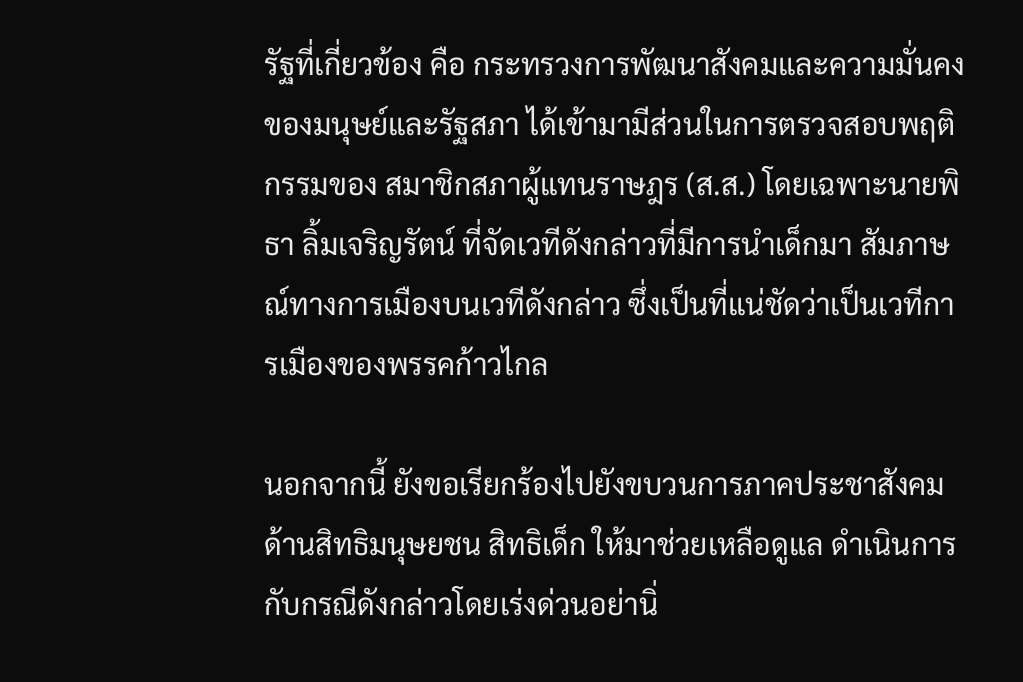รัฐที่เกี่ยวข้อง คือ กระทรวงการพัฒนาสังคมและความมั่นคงของมนุษย์และรัฐสภา ได้เข้ามามีส่วนในการตรวจสอบพฤติกรรมของ สมาชิกสภาผู้แทนราษฎร (ส.ส.) โดยเฉพาะนายพิธา ลิ้มเจริญรัตน์ ที่จัดเวทีดังกล่าวที่มีการนำเด็กมา สัมภาษณ์ทางการเมืองบนเวทีดังกล่าว ซึ่งเป็นที่แน่ชัดว่าเป็นเวทีการเมืองของพรรคก้าวไกล

นอกจากนี้ ยังขอเรียกร้องไปยังขบวนการภาคประชาสังคมด้านสิทธิมนุษยชน สิทธิเด็ก ให้มาช่วยเหลือดูแล ดำเนินการกับกรณีดังกล่าวโดยเร่งด่วนอย่านิ่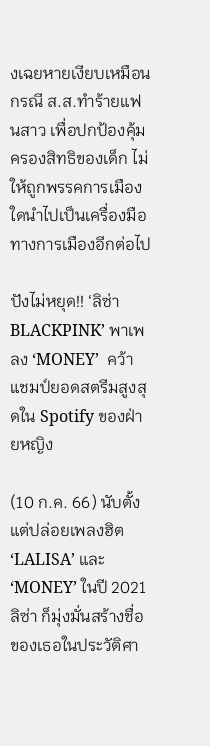งเฉยหายเงียบเหมือนกรณี ส.ส.ทำร้ายแฟนสาว เพื่อปกป้องคุ้มครองสิทธิของเด็ก ไม่ให้ถูกพรรคการเมืองใดนำไปเป็นเครื่องมือทางการเมืองอีกต่อไป

ปังไม่หยุด!! ‘ลิซ่า BLACKPINK’ พาเพลง ‘MONEY’  คว้าแชมป์ยอดสตรีมสูงสุดใน Spotify ของฝ่ายหญิง

(10 ก.ค. 66) นับตั้งแต่ปล่อยเพลงฮิต ‘LALISA’ และ ‘MONEY’ ในปี 2021 ลิซ่า ก็มุ่งมั่นสร้างชื่อของเธอในประวัติศา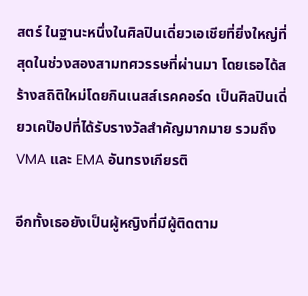สตร์ ในฐานะหนึ่งในศิลปินเดี่ยวเอเชียที่ยิ่งใหญ่ที่สุดในช่วงสองสามทศวรรษที่ผ่านมา โดยเธอได้สร้างสถิติใหม่โดยกินเนสส์เรคคอร์ด เป็นศิลปินเดี่ยวเคป๊อปที่ได้รับรางวัลสำคัญมากมาย รวมถึง VMA และ EMA อันทรงเกียรติ

อีกทั้งเธอยังเป็นผู้หญิงที่มีผู้ติดตาม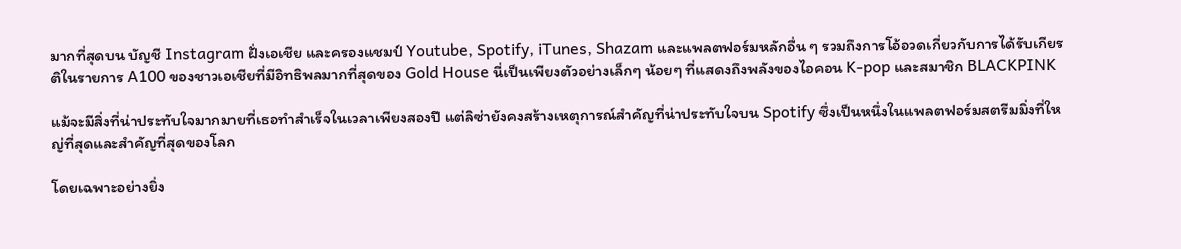มากที่สุดบน บัญชี Instagram ฝั่งเอเชีย และครองแชมป์ Youtube, Spotify, iTunes, Shazam และแพลตฟอร์มหลักอื่น ๆ รวมถึงการโอ้อวดเกี่ยวกับการได้รับเกียรติในรายการ A100 ของชาวเอเชียที่มีอิทธิพลมากที่สุดของ Gold House นี่เป็นเพียงตัวอย่างเล็กๆ น้อยๆ ที่แสดงถึงพลังของไอคอน K-pop และสมาชิก BLACKPINK

แม้จะมีสิ่งที่น่าประทับใจมากมายที่เธอทำสำเร็จในเวลาเพียงสองปี แต่ลิซ่ายังคงสร้างเหตุการณ์สำคัญที่น่าประทับใจบน Spotify ซึ่งเป็นหนึ่งในแพลตฟอร์มสตรีมมิ่งที่ใหญ่ที่สุดและสำคัญที่สุดของโลก

โดยเฉพาะอย่างยิ่ง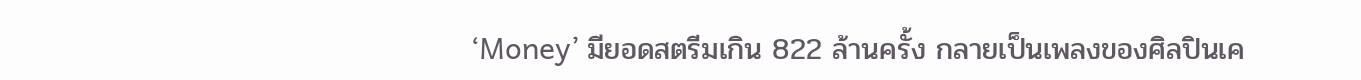‘Money’ มียอดสตรีมเกิน 822 ล้านครั้ง กลายเป็นเพลงของศิลปินเค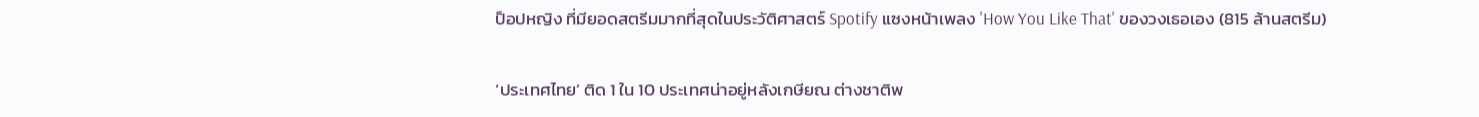ป็อปหญิง ที่มียอดสตรีมมากที่สุดในประวัติศาสตร์ Spotify แซงหน้าเพลง 'How You Like That' ของวงเธอเอง (815 ล้านสตรีม)

‘ประเทศไทย’ ติด 1 ใน 10 ประเทศน่าอยู่หลังเกษียณ ต่างชาติพ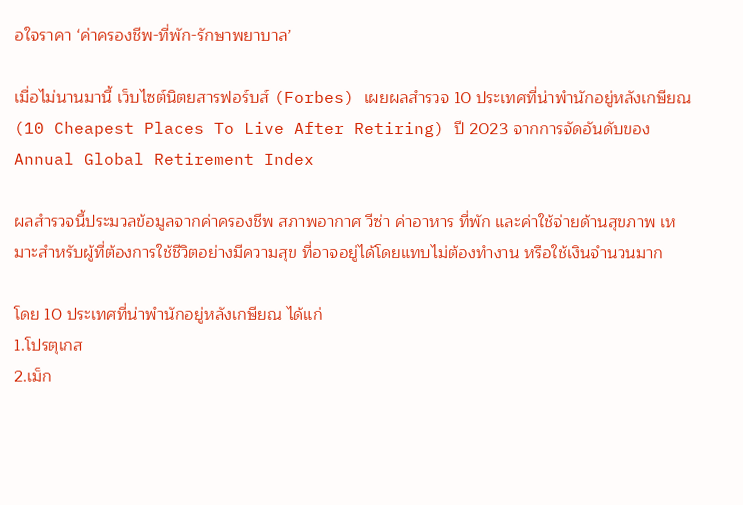อใจราคา ‘ค่าครองชีพ-ที่พัก-รักษาพยาบาล’

เมื่อไม่นานมานี้ เว็บไซต์นิตยสารฟอร์บส์ (Forbes) เผยผลสำรวจ 10 ประเทศที่น่าพำนักอยู่หลังเกษียณ (10 Cheapest Places To Live After Retiring) ปี 2023 จากการจัดอันดับของ Annual Global Retirement Index

ผลสำรวจนี้ประมวลข้อมูลจากค่าครองชีพ สภาพอากาศ วีซ่า ค่าอาหาร ที่พัก และค่าใช้จ่ายด้านสุขภาพ เหมาะสำหรับผู้ที่ต้องการใช้ชีวิตอย่างมีความสุข ที่อาจอยู่ได้โดยแทบไม่ต้องทำงาน หรือใช้เงินจำนวนมาก

โดย 10 ประเทศที่น่าพำนักอยู่หลังเกษียณ ได้แก่
1.โปรตุเกส
2.เม็ก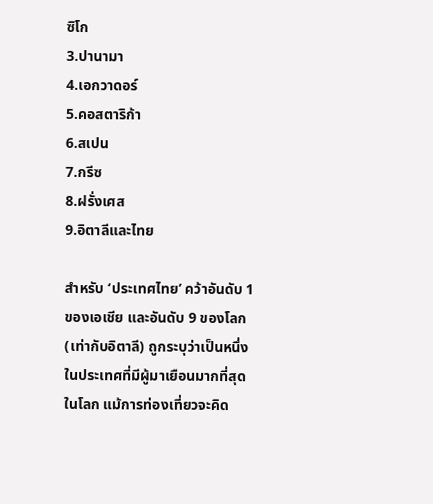ซิโก
3.ปานามา
4.เอกวาดอร์
5.คอสตาริก้า
6.สเปน
7.กรีซ
8.ฝรั่งเศส
9.อิตาลีและไทย

สำหรับ ‘ประเทศไทย’ คว้าอันดับ 1 ของเอเชีย และอันดับ 9 ของโลก (เท่ากับอิตาลี) ถูกระบุว่าเป็นหนึ่งในประเทศที่มีผู้มาเยือนมากที่สุดในโลก แม้การท่องเที่ยวจะคิด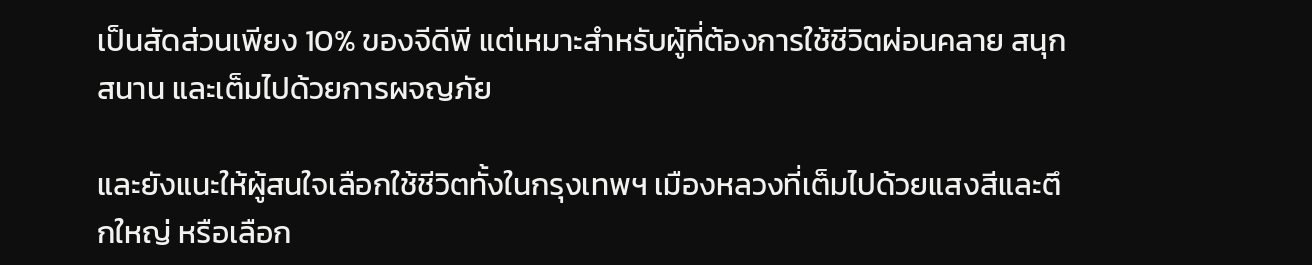เป็นสัดส่วนเพียง 10% ของจีดีพี แต่เหมาะสำหรับผู้ที่ต้องการใช้ชีวิตผ่อนคลาย สนุกสนาน และเต็มไปด้วยการผจญภัย

และยังแนะให้ผู้สนใจเลือกใช้ชีวิตทั้งในกรุงเทพฯ เมืองหลวงที่เต็มไปด้วยแสงสีและตึกใหญ่ หรือเลือก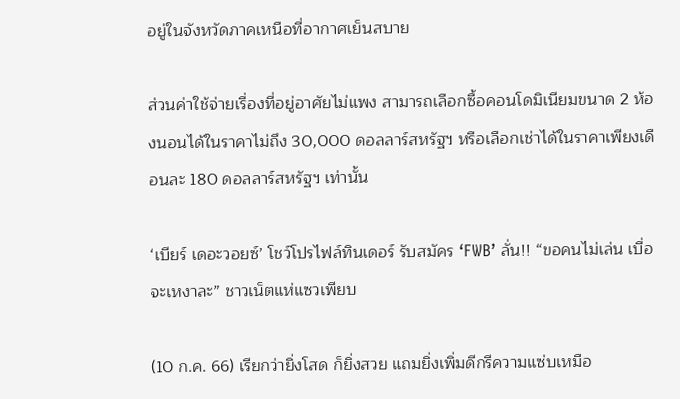อยู่ในจังหวัดภาคเหนือที่อากาศเย็นสบาย

ส่วนค่าใช้จ่ายเรื่องที่อยู่อาศัยไม่แพง สามารถเลือกซื้อคอนโดมิเนียมขนาด 2 ห้องนอนได้ในราคาไม่ถึง 30,000 ดอลลาร์สหรัฐฯ หรือเลือกเช่าได้ในราคาเพียงเดือนละ 180 ดอลลาร์สหรัฐฯ เท่านั้น

‘เบียร์ เดอะวอยซ์’ โชว์โปรไฟล์ทินเดอร์ รับสมัคร ‘FWB’ ลั่น!! “ขอคนไม่เล่น เบื่อจะเหงาละ” ชาวเน็ตแห่แซวเพียบ

(10 ก.ค. 66) เรียกว่ายิ่งโสด ก็ยิ่งสวย แถมยิ่งเพิ่มดีกรีความแซ่บเหมือ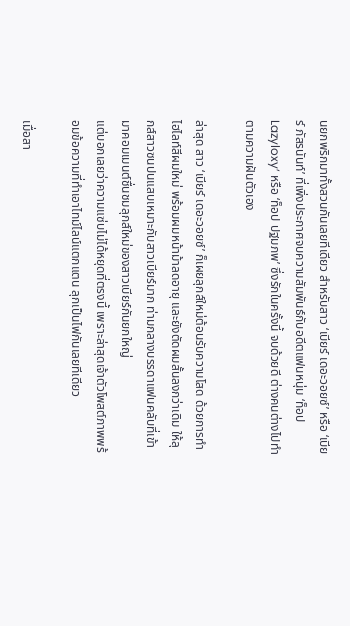นยกพริกมาทั้งสวนกันเลยทีเดียว สำหรับสาว ‘เบียร์ เดอะวอยซ์’ หรือ ‘เบียร์ ภัสรนันท์’ ที่เพิ่งประกาศจบความสัมพันธ์กับอดีตแฟนหนุ่ม ‘ท็อป Lazyloxy’ หรือ ‘ท็อป ปฐมภพ’ ซึ่งรักในครั้งนี้ จบด้วยดี ต่างคนต่างไปทำตามความฝันตัวเอง

ล่าสุด สาว ‘เบียร์ เดอะวอยซ์’ ก็เผยลุกส์ใหม่ต้อนรับความโสด ด้วยการทำไฮไลท์สีผมใหม่ พร้อมผมหน้าม้าลดอายุ และยังตัดผมสั้นลงกว่าเดิม ให้ลุกส์สาวซนปนแสบเหมาะกับสาวเบียร์มาก ท่ามกลางบรรดาแฟนคลับที่เข้ามาคอมเมนต์ชื่นชมลุกส์ใหม่ของสาวเบียร์กันยกใหญ่
แต่บอกเลยว่าความแซ่บไม่ได้หยุดที่ตรงนี้ เพราะล่าสุดเจ้าตัวโพสต์ภาพพร้อมข้อความที่ทำเอาไทม์ไลน์แตกแตน ลุกเป็นไฟกันเลยทีเดียว

เมื่อสา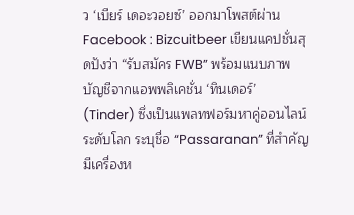ว ‘เบียร์ เดอะวอยซ์’ ออกมาโพสต์ผ่าน Facebook : Bizcuitbeer เขียนแคปชั่นสุดปังว่า “รับสมัคร FWB” พร้อมแนบภาพบัญชีจากแอพพลิเคชั่น ‘ทินเดอร์’ (Tinder) ซึ่งเป็นแพลทฟอร์มหาคู่ออนไลน์ระดับโลก ระบุชื่อ “Passaranan” ที่สำคัญมีเครื่องห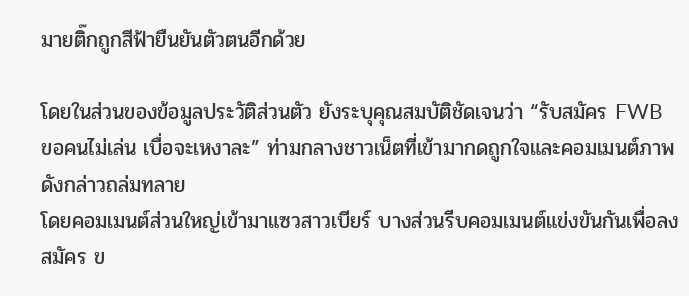มายติ๊กถูกสีฟ้ายืนยันตัวตนอีกด้วย

โดยในส่วนของข้อมูลประวัติส่วนตัว ยังระบุคุณสมบัติชัดเจนว่า “รับสมัคร FWB ขอคนไม่เล่น เบื่อจะเหงาละ” ท่ามกลางชาวเน็ตที่เข้ามากดถูกใจและคอมเมนต์ภาพดังกล่าวถล่มทลาย
โดยคอมเมนต์ส่วนใหญ่เข้ามาแซวสาวเบียร์ บางส่วนรีบคอมเมนต์แข่งขันกันเพื่อลงสมัคร ข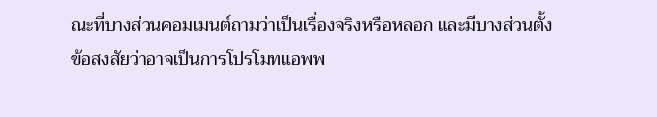ณะที่บางส่วนคอมเมนต์ถามว่าเป็นเรื่องจริงหรือหลอก และมีบางส่วนตั้งข้อสงสัยว่าอาจเป็นการโปรโมทแอพพ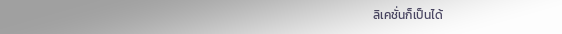ลิเคชั่นก็เป็นได้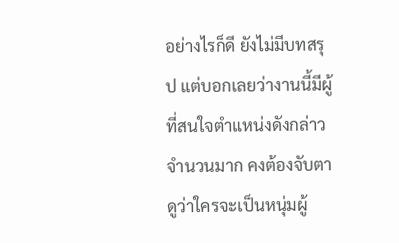อย่างไรก็ดี ยังไม่มีบทสรุป แต่บอกเลยว่างานนี้มีผู้ที่สนใจตำแหน่งดังกล่าวจำนวนมาก คงต้องจับตาดูว่าใครจะเป็นหนุ่มผู้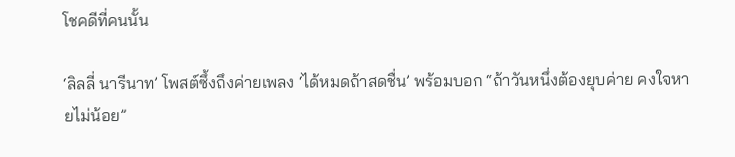โชคดีที่คนนั้น

‘ลิลลี่ นารีนาท’ โพสต์ซึ้งถึงค่ายเพลง ‘ได้หมดถ้าสดชื่น’ พร้อมบอก “ถ้าวันหนึ่งต้องยุบค่าย คงใจหายไม่น้อย”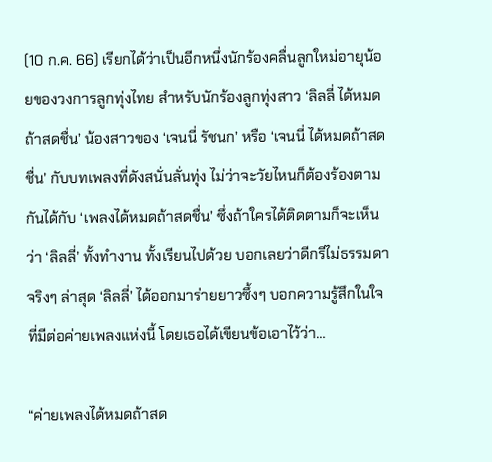(10 ก.ค. 66) เรียกได้ว่าเป็นอีกหนึ่งนักร้องคลื่นลูกใหม่อายุน้อยของวงการลูกทุ่งไทย สำหรับนักร้องลูกทุ่งสาว ‘ลิลลี่ ได้หมดถ้าสดชื่น’ น้องสาวของ ‘เจนนี่ รัชนก’ หรือ ‘เจนนี่ ได้หมดถ้าสดชื่น’ กับบทเพลงที่ดังสนั่นลั่นทุ่ง ไม่ว่าจะวัยไหนก็ต้องร้องตามกันได้กับ ‘เพลงได้หมดถ้าสดชื่น’ ซึ่งถ้าใครได้ติดตามก็จะเห็นว่า ‘ลิลลี่’ ทั้งทำงาน ทั้งเรียนไปด้วย บอกเลยว่าดีกรีไม่ธรรมดาจริงๆ ล่าสุด ‘ลิลลี่’ ได้ออกมาร่ายยาวซึ้งๆ บอกความรู้สึกในใจที่มีต่อค่ายเพลงแห่งนี้ โดยเธอได้เขียนข้อเอาไว้ว่า…

“ค่ายเพลงได้หมดถ้าสด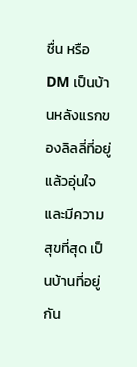ชื่น หรือ DM เป็นบ้านหลังแรกของลิลลี่ที่อยู่แล้วอุ่นใจและมีความสุขที่สุด เป็นบ้านที่อยู่กัน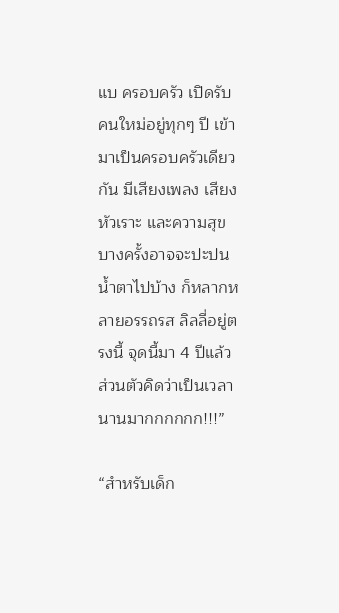แบ ครอบครัว เปิดรับคนใหม่อยู่ทุกๆ ปี เข้ามาเป็นครอบครัวเดียวกัน มีเสียงเพลง เสียงหัวเราะ และความสุข บางครั้งอาจจะปะปนน้ำตาไปบ้าง ก็หลากหลายอรรถรส ลิลลี่อยู่ตรงนี้ จุดนี้มา 4 ปีแล้ว ส่วนตัวคิดว่าเป็นเวลานานมากกกกกก!!!”

“สำหรับเด็ก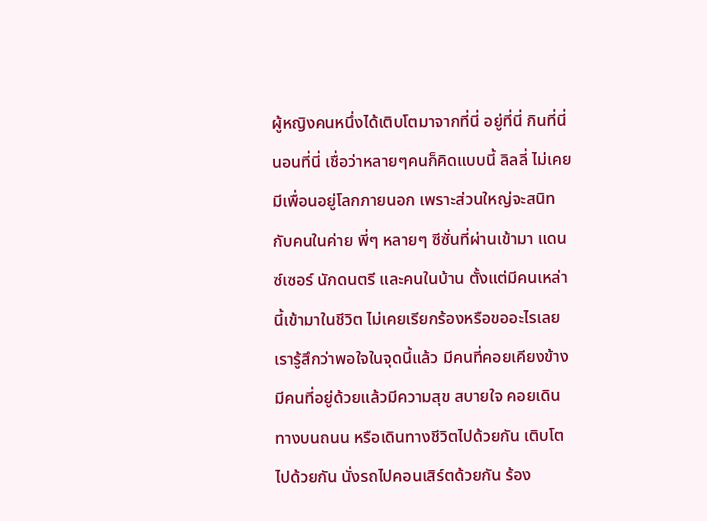ผู้หญิงคนหนึ่งได้เติบโตมาจากที่นี่ อยู่ที่นี่ กินที่นี่ นอนที่นี่ เชื่อว่าหลายๆคนก็คิดแบบนี้ ลิลลี่ ไม่เคยมีเพื่อนอยู่โลกภายนอก เพราะส่วนใหญ่จะสนิทกับคนในค่าย พี่ๆ หลายๆ ซีซั่นที่ผ่านเข้ามา แดนซ์เซอร์ นักดนตรี และคนในบ้าน ตั้งแต่มีคนเหล่านี้เข้ามาในชีวิต ไม่เคยเรียกร้องหรือขออะไรเลย เรารู้สึกว่าพอใจในจุดนี้แล้ว มีคนที่คอยเคียงข้าง มีคนที่อยู่ด้วยแล้วมีความสุข สบายใจ คอยเดินทางบนถนน หรือเดินทางชีวิตไปด้วยกัน เติบโตไปด้วยกัน นั่งรถไปคอนเสิร์ตด้วยกัน ร้อง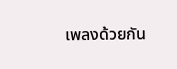เพลงด้วยกัน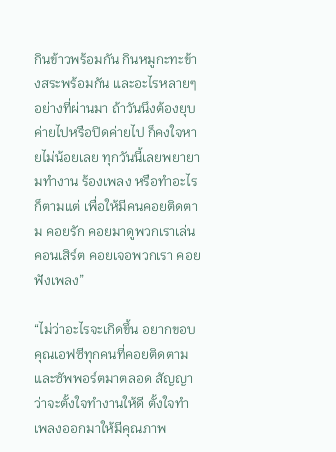กินข้าวพร้อมกัน กินหมูกะทะข้างสระพร้อมกัน และอะไรหลายๆอย่างที่ผ่านมา ถ้าวันนึงต้องยุบค่ายไปหรือปิดค่ายไป ก็คงใจหายไม่น้อยเลย ทุกวันนี้เลยพยายามทำงาน ร้องเพลง หรือทำอะไรก็ตามแต่ เพื่อให้มีคนคอยติดตาม คอยรัก คอยมาดูพวกเราเล่นคอนเสิร์ต คอยเจอพวกเรา คอยฟังเพลง”

“ไม่ว่าอะไรจะเกิดขึ้น อยากขอบคุณเอฟซีทุกคนที่คอยติดตามและซัพพอร์ตมาตลอด สัญญาว่าจะตั้งใจทำงานให้ดี ตั้งใจทำเพลงออกมาให้มีคุณภาพ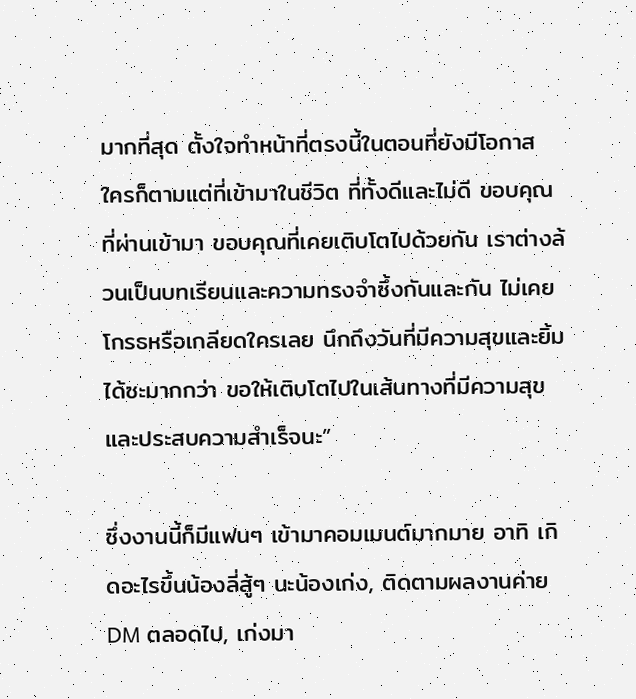มากที่สุด ตั้งใจทำหน้าที่ตรงนี้ในตอนที่ยังมีโอกาส ใครก็ตามแต่ที่เข้ามาในชีวิต ที่ทั้งดีและไม่ดี ขอบคุณที่ผ่านเข้ามา ขอบคุณที่เคยเติบโตไปด้วยกัน เราต่างล้วนเป็นบทเรียนและความทรงจำซึ้งกันและกัน ไม่เคยโกรธหรือเกลียดใครเลย นึกถึงวันที่มีความสุขและยิ้มได้ซะมากกว่า ขอให้เติบโตไปในเส้นทางที่มีความสุขและประสบความสำเร็จนะ”

ซึ่งงานนี้ก็มีแฟนๆ เข้ามาคอมเมนต์มากมาย อาทิ เกิดอะไรขึ้นน้องลี่สู้ๆ นะน้องเก่ง, ติดตามผลงานค่าย DM ตลอดไป, เก่งมา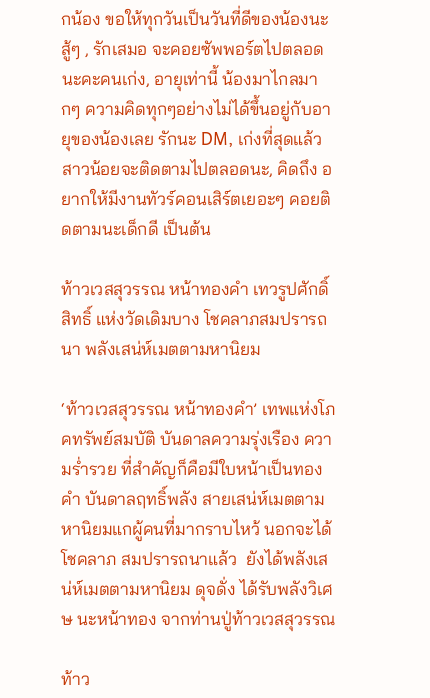กน้อง ขอให้ทุกวันเป็นวันที่ดีของน้องนะ สู้ๆ , รักเสมอ จะคอยซัพพอร์ตไปตลอดนะคะคนเก่ง, อายุเท่านี้ น้องมาไกลมากๆ ความคิดทุกๆอย่างไม่ได้ขึ้นอยู่กับอายุของน้องเลย รักนะ DM, เก่งที่สุดแล้วสาวน้อยจะติดตามไปตลอดนะ, คิดถึง อยากให้มีงานทัวร์คอนเสิร์ตเยอะๆ คอยติดตามนะเด็กดี เป็นต้น

ท้าวเวสสุวรรณ หน้าทองคำ เทวรูปศักดิ์สิทธิ์ แห่งวัดเดิมบาง โชคลาภสมปรารถนา พลังเสน่ห์เมตตามหานิยม

‘ท้าวเวสสุวรรณ หน้าทองคำ’ เทพแห่งโภคทรัพย์สมบัติ บันดาลความรุ่งเรือง ความร่ำรวย ที่สำคัญก็คือมีใบหน้าเป็นทองคำ บันดาลฤทธิ์พลัง สายเสน่ห์เมตตามหานิยมแกผู้คนที่มากราบไหว้ นอกจะได้โชคลาภ สมปรารถนาแล้ว  ยังได้พลังเสน่ห์เมตตามหานิยม ดุจดั่ง ได้รับพลังวิเศษ นะหน้าทอง จากท่านปู่ท้าวเวสสุวรรณ

ท้าว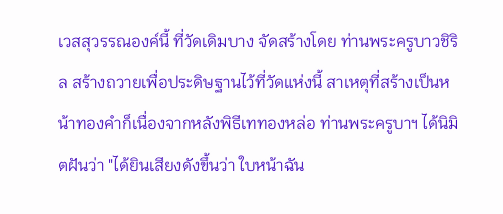เวสสุวรรณองค์นี้ ที่วัดเดิมบาง จัดสร้างโดย ท่านพระครูบาวชิริล สร้างถวายเพื่อประดิษฐานไว้ที่วัดแห่งนี้ สาเหตุที่สร้างเป็นหน้าทองคำก็เนื่องจากหลังพิธีเททองหล่อ ท่านพระครูบาฯ ได้นิมิตฝันว่า "ได้ยินเสียงดังขึ้นว่า ใบหน้าฉัน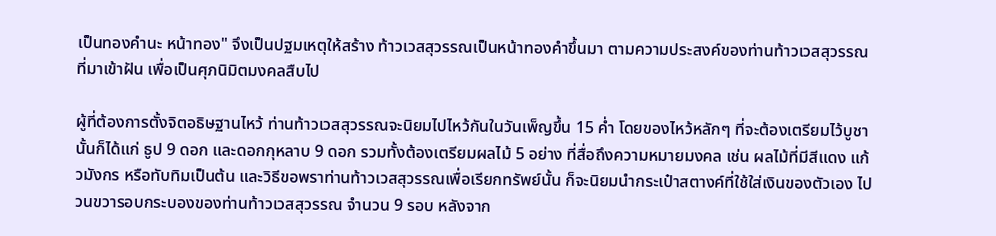เป็นทองคำนะ หน้าทอง" จึงเป็นปฐมเหตุให้สร้าง ท้าวเวสสุวรรณเป็นหน้าทองคำขึ้นมา ตามความประสงค์ของท่านท้าวเวสสุวรรณ ที่มาเข้าฝัน เพื่อเป็นศุภนิมิตมงคลสืบไป

ผู้ที่ต้องการตั้งจิตอธิษฐานไหว้ ท่านท้าวเวสสุวรรณจะนิยมไปไหว้กันในวันเพ็ญขึ้น 15 ค่ำ โดยของไหว้หลักๆ ที่จะต้องเตรียมไว้บูชานั้นก็ได้แก่ ธูป 9 ดอก และดอกกุหลาบ 9 ดอก รวมทั้งต้องเตรียมผลไม้ 5 อย่าง ที่สื่อถึงความหมายมงคล เช่น ผลไม้ที่มีสีแดง แก้วมังกร หรือทับทิมเป็นต้น และวิธีขอพราท่านท้าวเวสสุวรรณเพื่อเรียกทรัพย์นั้น ก็จะนิยมนำกระเป๋าสตางค์ที่ใช้ใส่เงินของตัวเอง ไปวนขวารอบกระบองของท่านท้าวเวสสุวรรณ จำนวน 9 รอบ หลังจาก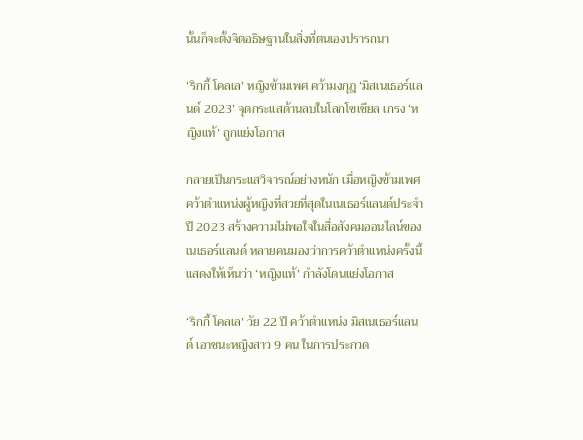นั้นก็จะตั้งจิตอธิษฐานในสิ่งที่ตนเองปรารถนา

‘ริกกี้ โคลเล’ หญิงข้ามเพศ คว้ามงกุฎ ‘มิสเนเธอร์แลนด์ 2023’ จุดกระแสด้านลบในโลกโซเชียล เกรง ‘หญิงแท้’ ถูกแย่งโอกาส

กลายเป็นกระแสวิจารณ์อย่างหนัก เมื่อหญิงข้ามเพศคว้าตำแหน่งผู้หญิงที่สวยที่สุดในเนเธอร์แลนด์ประจำปี 2023 สร้างความไม่พอใจในสื่อสังคมออนไลน์ของเนเธอร์แลนด์ หลายคนมองว่าการคว้าตำแหน่งครั้งนี้แสดงให้เห็นว่า ‘หญิงแท้’ กำลังโดนแย่งโอกาส

‘ริกกี้ โคลเล’ วัย 22 ปี คว้าตำแหน่ง มิสเนเธอร์แลนด์ เอาชนะหญิงสาว 9 คน ในการประกวด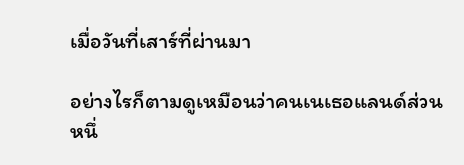เมื่อวันที่เสาร์ที่ผ่านมา

อย่างไรก็ตามดูเหมือนว่าคนเนเธอแลนด์ส่วนหนึ่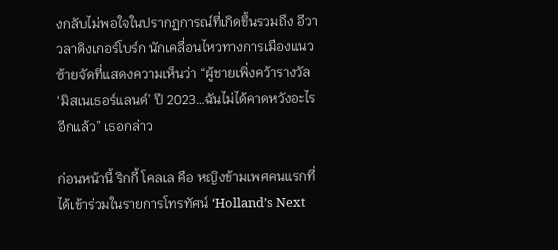งกลับไม่พอใจในปรากฏการณ์ที่เกิดขึ้นรวมถึง อีวา วลาดิงเกอร์โบร์ก นักเคลื่อนไหวทางการเมืองแนวซ้ายจัดที่แสดงความเห็นว่า “ผู้ชายเพิ่งคว้ารางวัล ‘มิสเนเธอร์แลนด์’ ปี 2023…ฉันไม่ได้คาดหวังอะไรอีกแล้ว” เธอกล่าว

ก่อนหน้านี้ ริกกี้ โคลเล คือ หญิงข้ามเพศคนแรกที่ได้เข้าร่วมในรายการโทรทัศน์ ‘Holland’s Next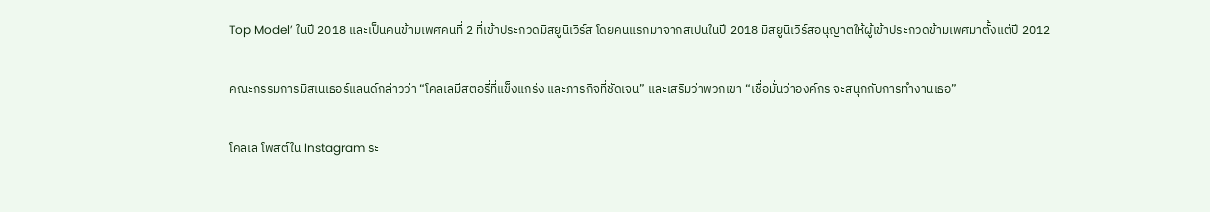Top Model’ ในปี 2018 และเป็นคนข้ามเพศคนที่ 2 ที่เข้าประกวดมิสยูนิเวิร์ส โดยคนแรกมาจากสเปนในปี 2018 มิสยูนิเวิร์สอนุญาตให้ผู้เข้าประกวดข้ามเพศมาตั้งแต่ปี 2012

คณะกรรมการมิสเนเธอร์แลนด์กล่าวว่า “โคลเลมีสตอรี่ที่แข็งแกร่ง และภารกิจที่ชัดเจน” และเสริมว่าพวกเขา “เชื่อมั่นว่าองค์กร จะสนุกกับการทำงานเธอ”

โคลเล โพสต์ใน Instagram ระ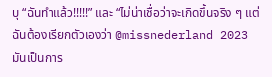บุ “ฉันทำแล้ว!!!!!” และ “ไม่น่าเชื่อว่าจะเกิดขึ้นจริง ๆ แต่ฉันต้องเรียกตัวเองว่า @missnederland 2023 มันเป็นการ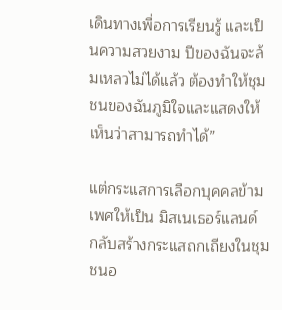เดินทางเพื่อการเรียนรู้ และเป็นความสวยงาม ปีของฉันจะล้มเหลวไม่ได้แล้ว ต้องทำให้ชุมชนของฉันภูมิใจและแสดงให้เห็นว่าสามารถทำได้”

แต่กระแสการเลือกบุคคลข้ามเพศให้เป็น มิสเนเธอร์แลนด์ กลับสร้างกระแสถกเถียงในชุมชนอ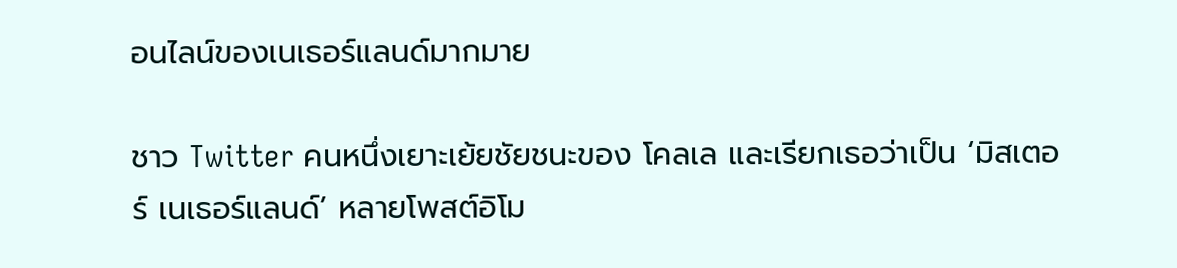อนไลน์ของเนเธอร์แลนด์มากมาย

ชาว Twitter คนหนึ่งเยาะเย้ยชัยชนะของ โคลเล และเรียกเธอว่าเป็น ‘มิสเตอร์ เนเธอร์แลนด์’ หลายโพสต์อิโม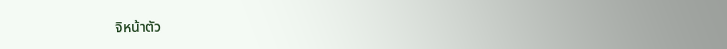จิหน้าตัว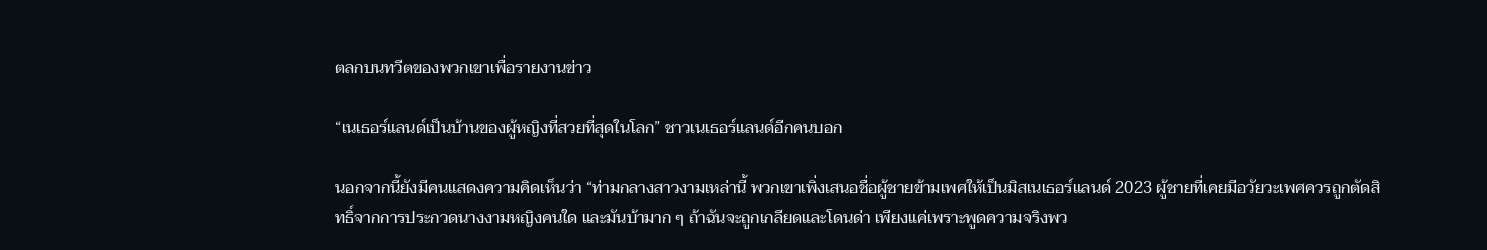ตลกบนทวีตของพวกเขาเพื่อรายงานข่าว

“เนเธอร์แลนด์เป็นบ้านของผู้หญิงที่สวยที่สุดในโลก” ชาวเนเธอร์แลนด์อีกคนบอก

นอกจากนี้ยังมีคนแสดงความคิดเห็นว่า “ท่ามกลางสาวงามเหล่านี้ พวกเขาเพิ่งเสนอชื่อผู้ชายข้ามเพศให้เป็นมิสเนเธอร์แลนด์ 2023 ผู้ชายที่เคยมีอวัยวะเพศควรถูกตัดสิทธิ์จากการประกวดนางงามหญิงคนใด และมันบ้ามาก ๆ ถ้าฉันจะถูกเกลียดและโดนด่า เพียงแค่เพราะพูดความจริงพว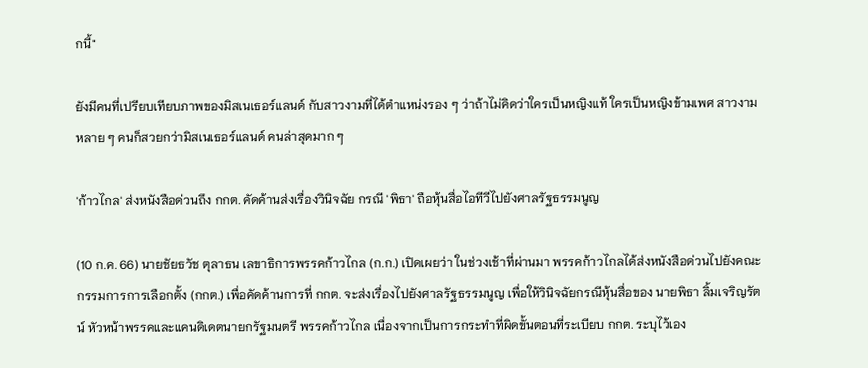กนี้"

ยังมีคนที่เปรียบเทียบภาพของมิสเนเธอร์แลนด์ กับสาวงามที่ได้ตำแหน่งรอง ๆ ว่าถ้าไม่คิดว่าใครเป็นหญิงแท้ ใครเป็นหญิงข้ามเพศ สาวงามหลาย ๆ คนก็สวยกว่ามิสเนเธอร์แลนด์ คนล่าสุดมาก ๆ

'ก้าวไกล' ส่งหนังสือด่วนถึง กกต. คัดค้านส่งเรื่องวินิจฉัย กรณี 'พิธา' ถือหุ้นสื่อไอทีวีไปยังศาลรัฐธรรมนูญ

(10 ก.ค. 66) นายชัยธวัช ตุลาธน เลขาธิการพรรคก้าวไกล (ก.ก.) เปิดเผยว่า ในช่วงเช้าที่ผ่านมา พรรคก้าวไกลได้ส่งหนังสือด่วนไปยังคณะกรรมการการเลือกตั้ง (กกต.) เพื่อคัดค้านการที่ กกต. จะส่งเรื่องไปยังศาลรัฐธรรมนูญ เพื่อให้วินิจฉัยกรณีหุ้นสื่อของ นายพิธา ลิ้มเจริญรัตน์ หัวหน้าพรรคและแคนดิเดตนายกรัฐมนตรี พรรคก้าวไกล เนื่องจากเป็นการกระทำที่ผิดขั้นตอนที่ระเบียบ กกต. ระบุไว้เอง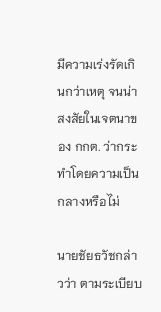มีความเร่งรัดเกินกว่าเหตุ จนน่าสงสัยในเจตนาของ กกต. ว่ากระทำโดยความเป็นกลางหรือไม่

นายชัยธวัชกล่าวว่า ตามระเบียบ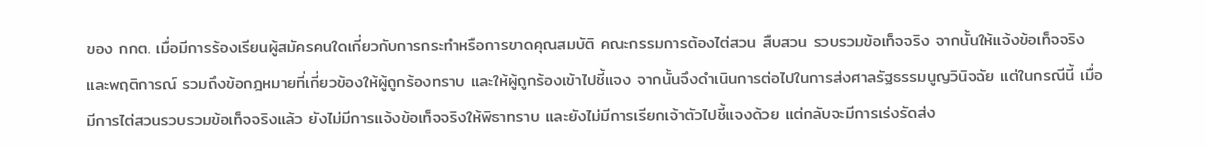ของ กกต. เมื่อมีการร้องเรียนผู้สมัครคนใดเกี่ยวกับการกระทำหรือการขาดคุณสมบัติ คณะกรรมการต้องไต่สวน สืบสวน รวบรวมข้อเท็จจริง จากนั้นให้แจ้งข้อเท็จจริงและพฤติการณ์ รวมถึงข้อกฎหมายที่เกี่ยวข้องให้ผู้ถูกร้องทราบ และให้ผู้ถูกร้องเข้าไปชี้แจง จากนั้นจึงดำเนินการต่อไปในการส่งศาลรัฐธรรมนูญวินิจฉัย แต่ในกรณีนี้ เมื่อมีการไต่สวนรวบรวมข้อเท็จจริงแล้ว ยังไม่มีการแจ้งข้อเท็จจริงให้พิธาทราบ และยังไม่มีการเรียกเจ้าตัวไปชี้แจงด้วย แต่กลับจะมีการเร่งรัดส่ง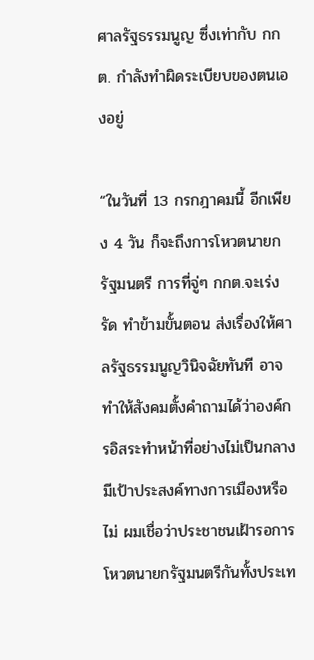ศาลรัฐธรรมนูญ ซึ่งเท่ากับ กกต. กำลังทำผิดระเบียบของตนเองอยู่

“ในวันที่ 13 กรกฎาคมนี้ อีกเพียง 4 วัน ก็จะถึงการโหวตนายกรัฐมนตรี การที่จู่ๆ กกต.จะเร่งรัด ทำข้ามขั้นตอน ส่งเรื่องให้ศาลรัฐธรรมนูญวินิจฉัยทันที อาจทำให้สังคมตั้งคำถามได้ว่าองค์กรอิสระทำหน้าที่อย่างไม่เป็นกลาง มีเป้าประสงค์ทางการเมืองหรือไม่ ผมเชื่อว่าประชาชนเฝ้ารอการโหวตนายกรัฐมนตรีกันทั้งประเท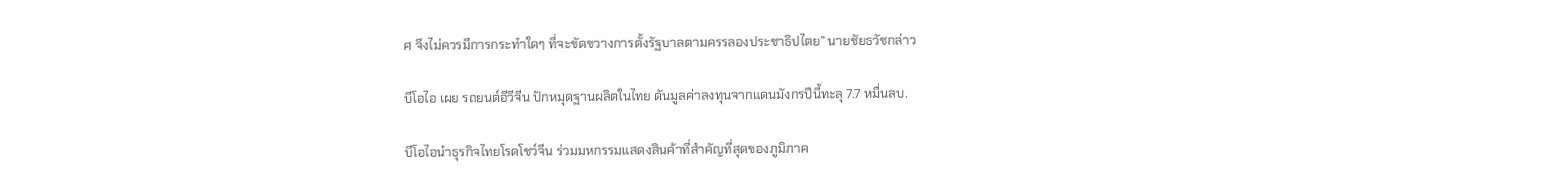ศ จึงไม่ควรมีการกระทำใดๆ ที่จะขัดขวางการตั้งรัฐบาลตามครรลองประชาธิปไตย” นายชัยธวัชกล่าว

บีโอไอ เผย รถยนต์อีวีจีน ปักหมุดฐานผลิตในไทย ดันมูลค่าลงทุนจากแดนมังกรปีนี้ทะลุ 7.7 หมื่นลบ.

บีโอไอนำธุรกิจไทยโรดโชว์จีน ร่วมมหกรรมแสดงสินค้าที่สำคัญที่สุดของภูมิภาค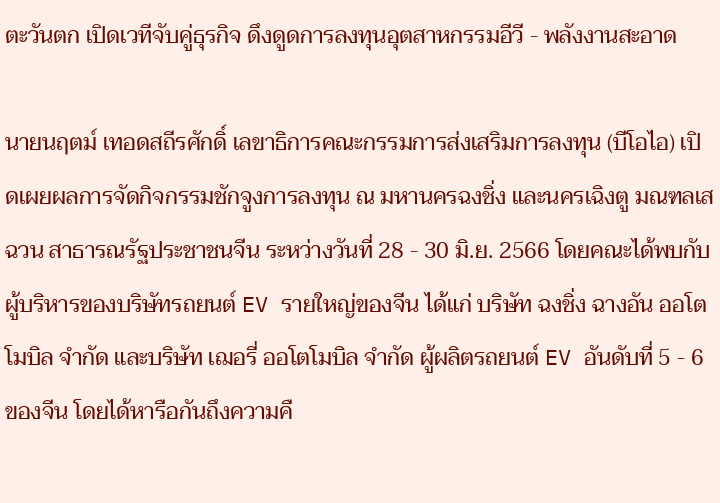ตะวันตก เปิดเวทีจับคู่ธุรกิจ ดึงดูดการลงทุนอุตสาหกรรมอีวี - พลังงานสะอาด

นายนฤตม์ เทอดสถีรศักดิ์ เลขาธิการคณะกรรมการส่งเสริมการลงทุน (บีโอไอ) เปิดเผยผลการจัดกิจกรรมชักจูงการลงทุน ณ มหานครฉงชิ่ง และนครเฉิงตู มณฑลเสฉวน สาธารณรัฐประชาชนจีน ระหว่างวันที่ 28 - 30 มิ.ย. 2566 โดยคณะได้พบกับผู้บริหารของบริษัทรถยนต์ EV รายใหญ่ของจีน ได้แก่ บริษัท ฉงชิ่ง ฉางอัน ออโตโมบิล จำกัด และบริษัท เฌอรี่ ออโตโมบิล จำกัด ผู้ผลิตรถยนต์ EV อันดับที่ 5 - 6 ของจีน โดยได้หารือกันถึงความคื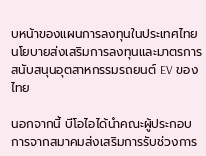บหน้าของแผนการลงทุนในประเทศไทย นโยบายส่งเสริมการลงทุนและมาตรการสนับสนุนอุตสาหกรรมรถยนต์ EV ของไทย

นอกจากนี้ บีโอไอได้นำคณะผู้ประกอบการจากสมาคมส่งเสริมการรับช่วงการ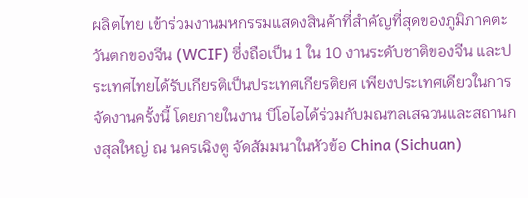ผลิตไทย เข้าร่วมงานมหกรรมแสดงสินค้าที่สำคัญที่สุดของภูมิภาคตะวันตกของจีน (WCIF) ซึ่งถือเป็น 1 ใน 10 งานระดับชาติของจีน และประเทศไทยได้รับเกียรติเป็นประเทศเกียรติยศ เพียงประเทศเดียวในการจัดงานครั้งนี้ โดยภายในงาน บีโอไอได้ร่วมกับมณฑลเสฉวนและสถานกงสุลใหญ่ ณ นครเฉิงตู จัดสัมมนาในหัวข้อ China (Sichuan)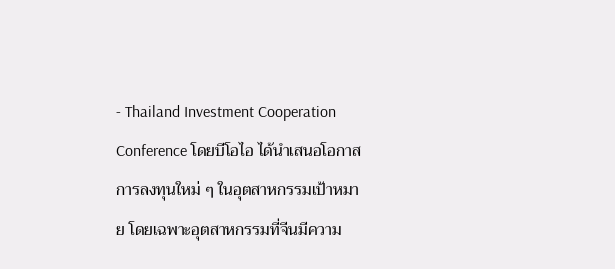- Thailand Investment Cooperation Conference โดยบีโอไอ ได้นำเสนอโอกาสการลงทุนใหม่ ๆ ในอุตสาหกรรมเป้าหมาย โดยเฉพาะอุตสาหกรรมที่จีนมีความ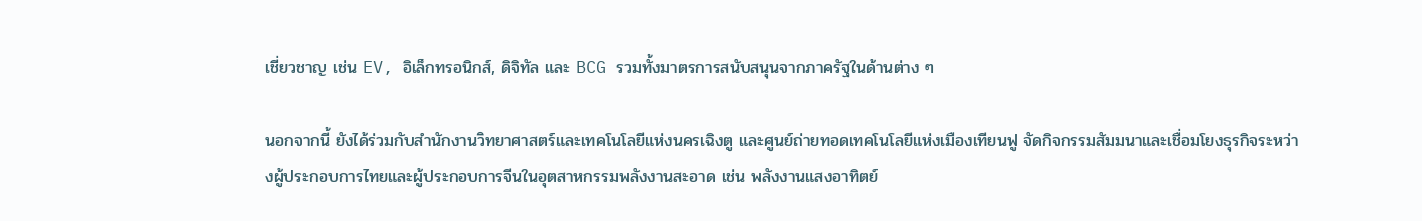เชี่ยวชาญ เช่น EV, อิเล็กทรอนิกส์, ดิจิทัล และ BCG รวมทั้งมาตรการสนับสนุนจากภาครัฐในด้านต่าง ๆ

นอกจากนี้ ยังได้ร่วมกับสำนักงานวิทยาศาสตร์และเทคโนโลยีแห่งนครเฉิงตู และศูนย์ถ่ายทอดเทคโนโลยีแห่งเมืองเทียนฟู จัดกิจกรรมสัมมนาและเชื่อมโยงธุรกิจระหว่างผู้ประกอบการไทยและผู้ประกอบการจีนในอุตสาหกรรมพลังงานสะอาด เช่น พลังงานแสงอาทิตย์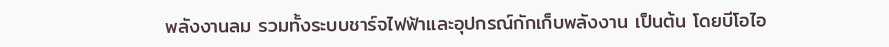พลังงานลม รวมทั้งระบบชาร์จไฟฟ้าและอุปกรณ์กักเก็บพลังงาน เป็นต้น โดยบีโอไอ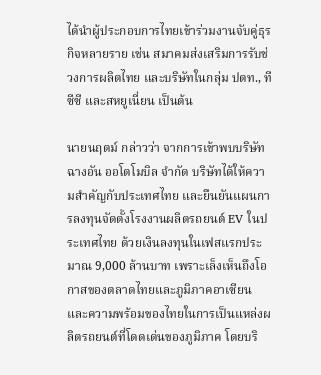ได้นำผู้ประกอบการไทยเข้าร่วมงานจับคู่ธุรกิจหลายราย เช่น สมาคมส่งเสริมการรับช่วงการผลิตไทย และบริษัทในกลุ่ม ปตท., ทีซีซี และสหยูเนี่ยน เป็นต้น

นายนฤตม์ กล่าวว่า จากการเข้าพบบริษัท ฉางอัน ออโตโมบิล จำกัด บริษัทได้ให้ความสำคัญกับประเทศไทย และยืนยันแผนการลงทุนจัดตั้งโรงงานผลิตรถยนต์ EV ในประเทศไทย ด้วยเงินลงทุนในเฟสแรกประมาณ 9,000 ล้านบาท เพราะเล็งเห็นถึงโอกาสของตลาดไทยและภูมิภาคอาเซียน และความพร้อมของไทยในการเป็นแหล่งผลิตรถยนต์ที่โดดเด่นของภูมิภาค โดยบริ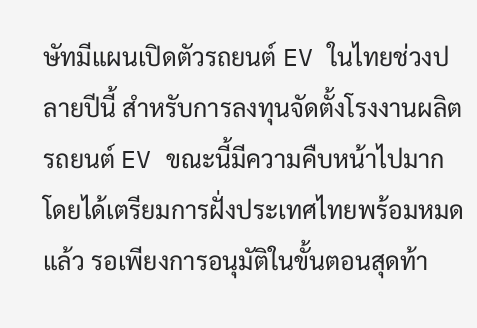ษัทมีแผนเปิดตัวรถยนต์ EV ในไทยช่วงปลายปีนี้ สำหรับการลงทุนจัดตั้งโรงงานผลิตรถยนต์ EV ขณะนี้มีความคืบหน้าไปมาก โดยได้เตรียมการฝั่งประเทศไทยพร้อมหมดแล้ว รอเพียงการอนุมัติในขั้นตอนสุดท้า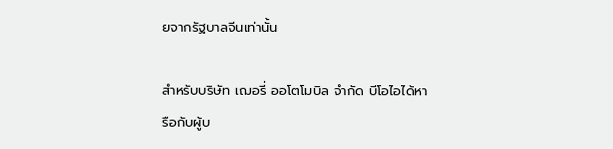ยจากรัฐบาลจีนเท่านั้น

สำหรับบริษัท เฌอรี่ ออโตโมบิล จำกัด บีโอไอได้หารือกับผู้บ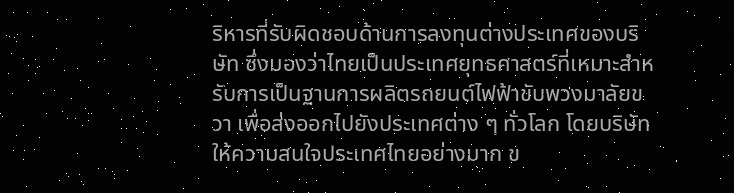ริหารที่รับผิดชอบด้านการลงทุนต่างประเทศของบริษัท ซึ่งมองว่าไทยเป็นประเทศยุทธศาสตร์ที่เหมาะสำหรับการเป็นฐานการผลิตรถยนต์ไฟฟ้าขับพวงมาลัยขวา เพื่อส่งออกไปยังประเทศต่าง ๆ ทั่วโลก โดยบริษัทให้ความสนใจประเทศไทยอย่างมาก ข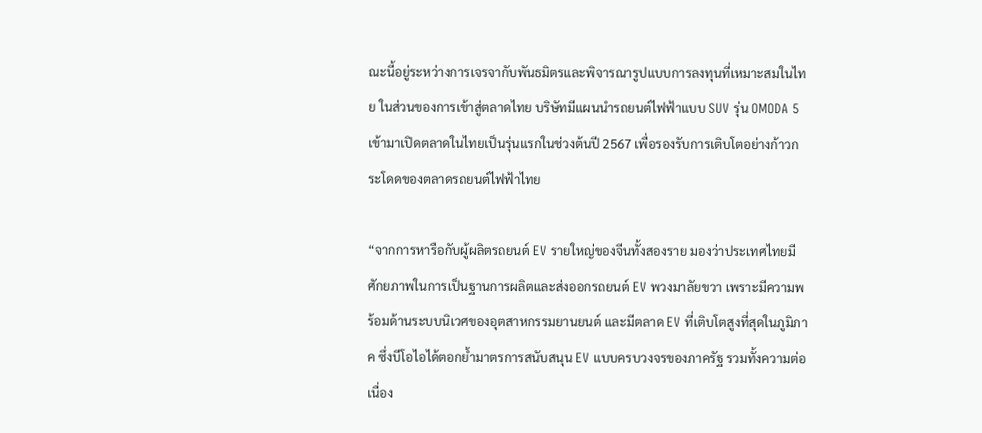ณะนี้อยู่ระหว่างการเจรจากับพันธมิตรและพิจารณารูปแบบการลงทุนที่เหมาะสมในไทย ในส่วนของการเข้าสู่ตลาดไทย บริษัทมีแผนนำรถยนต์ไฟฟ้าแบบ SUV รุ่น OMODA 5 เข้ามาเปิดตลาดในไทยเป็นรุ่นแรกในช่วงต้นปี 2567 เพื่อรองรับการเติบโตอย่างก้าวกระโดดของตลาดรถยนต์ไฟฟ้าไทย

“จากการหารือกับผู้ผลิตรถยนต์ EV รายใหญ่ของจีนทั้งสองราย มองว่าประเทศไทยมีศักยภาพในการเป็นฐานการผลิตและส่งออกรถยนต์ EV พวงมาลัยขวา เพราะมีความพร้อมด้านระบบนิเวศของอุตสาหกรรมยานยนต์ และมีตลาด EV ที่เติบโตสูงที่สุดในภูมิภาค ซึ่งบีโอไอได้ตอกย้ำมาตรการสนับสนุน EV แบบครบวงจรของภาครัฐ รวมทั้งความต่อเนื่อง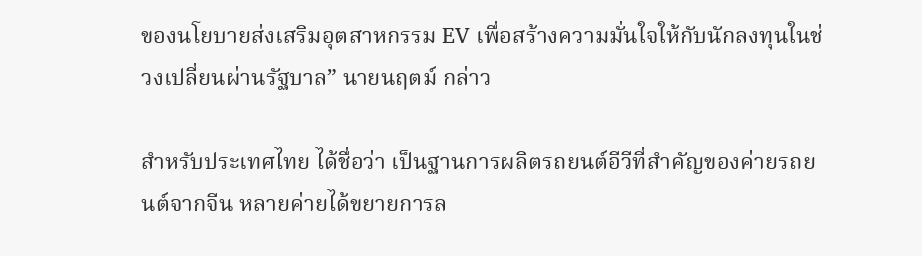ของนโยบายส่งเสริมอุตสาหกรรม EV เพื่อสร้างความมั่นใจให้กับนักลงทุนในช่วงเปลี่ยนผ่านรัฐบาล” นายนฤตม์ กล่าว

สำหรับประเทศไทย ได้ชื่อว่า เป็นฐานการผลิตรถยนต์อีวีที่สำคัญของค่ายรถยนต์จากจีน หลายค่ายได้ขยายการล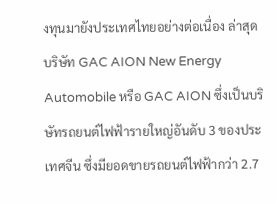งทุนมายังประเทศไทยอย่างต่อเนื่อง ล่าสุด บริษัท GAC AION New Energy Automobile หรือ GAC AION ซึ่งเป็นบริษัทรถยนต์ไฟฟ้ารายใหญ่อันดับ 3 ของประเทศจีน ซึ่งมียอดขายรถยนต์ไฟฟ้ากว่า 2.7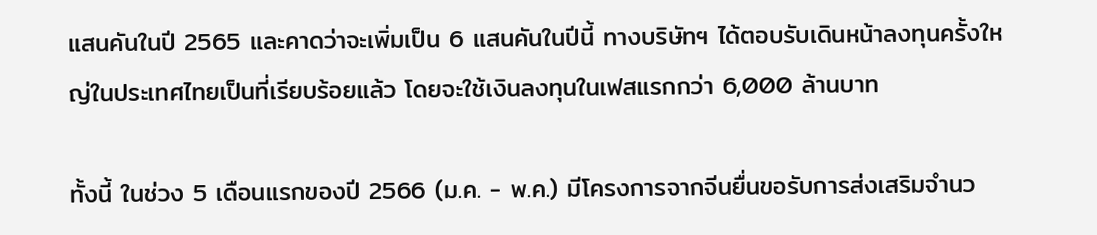แสนคันในปี 2565 และคาดว่าจะเพิ่มเป็น 6 แสนคันในปีนี้ ทางบริษัทฯ ได้ตอบรับเดินหน้าลงทุนครั้งใหญ่ในประเทศไทยเป็นที่เรียบร้อยแล้ว โดยจะใช้เงินลงทุนในเฟสแรกกว่า 6,000 ล้านบาท

ทั้งนี้ ในช่วง 5 เดือนแรกของปี 2566 (ม.ค. - พ.ค.) มีโครงการจากจีนยื่นขอรับการส่งเสริมจำนว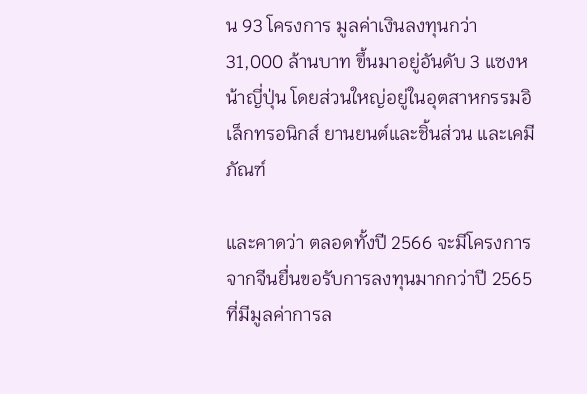น 93 โครงการ มูลค่าเงินลงทุนกว่า 31,000 ล้านบาท ขึ้นมาอยู่อันดับ 3 แซงหน้าญี่ปุ่น โดยส่วนใหญ่อยู่ในอุตสาหกรรมอิเล็กทรอนิกส์ ยานยนต์และชิ้นส่วน และเคมีภัณฑ์

และคาดว่า ตลอดทั้งปี 2566 จะมีโครงการจากจีนยื่นขอรับการลงทุนมากกว่าปี 2565 ที่มีมูลค่าการล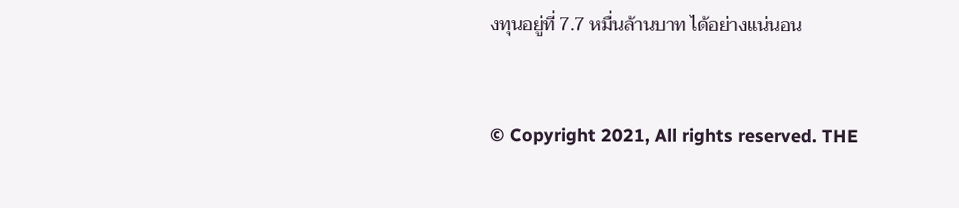งทุนอยู่ที่ 7.7 หมื่นล้านบาท ได้อย่างแน่นอน


© Copyright 2021, All rights reserved. THE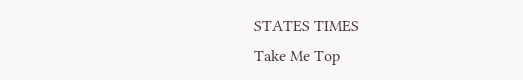STATES TIMES
Take Me Top